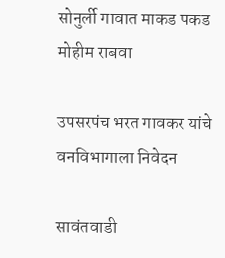सोनुर्ली गावात माकड पकड मोहीम राबवा

उपसरपंच भरत गावकर यांचे वनविभागाला निवेदन

सावंतवाडी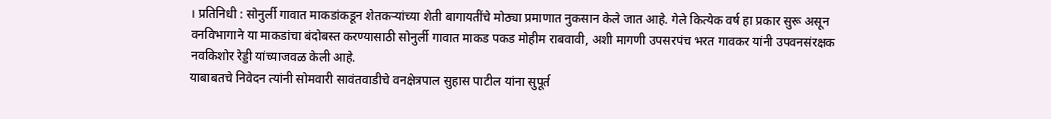। प्रतिनिधी : सोनुर्ली गावात माकडांकडून शेतकऱ्यांच्या शेती बागायतींचे मोठ्या प्रमाणात नुकसान केले जात आहे. गेले कित्येक वर्ष हा प्रकार सुरू असून वनविभागाने या माकडांचा बंदोबस्त करण्यासाठी सोनुर्ली गावात माकड पकड मोहीम राबवावी, अशी मागणी उपसरपंच भरत गावकर यांनी उपवनसंरक्षक नवकिशोर रेड्डी यांच्याजवळ केली आहे.
याबाबतचे निवेदन त्यांनी सोमवारी सावंतवाडीचे वनक्षेत्रपाल सुहास पाटील यांना सुपूर्त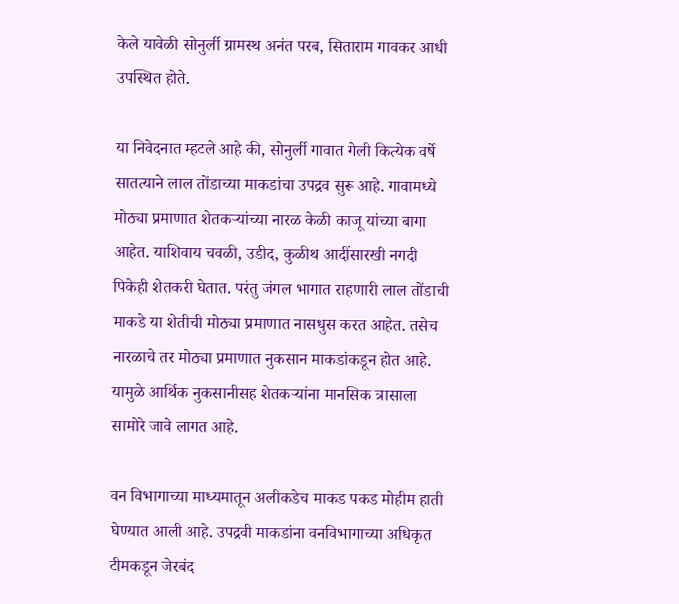केले यावेळी सोनुर्ली ग्रामस्थ अनंत परब, सिताराम गावकर आधी उपस्थित होते.

या निवेदनात म्हटले आहे की, सोनुर्ली गावात गेली कित्येक वर्षे सातत्याने लाल तोंडाच्या माकडांचा उपद्रव सुरू आहे. गावामध्ये मोठ्या प्रमाणात शेतकऱ्यांच्या नारळ केळी काजू यांच्या बागा आहेत. याशिवाय चवळी, उडीद, कुळीथ आदींसारखी नगदी पिकेही शेतकरी घेतात. परंतु जंगल भागात राहणारी लाल तोंडाची माकडे या शेतीची मोठ्या प्रमाणात नासधुस करत आहेत. तसेच नारळाचे तर मोठ्या प्रमाणात नुकसान माकडांकडून होत आहे. यामुळे आर्थिक नुकसानीसह शेतकऱ्यांना मानसिक त्रासाला सामोरे जावे लागत आहे.

वन विभागाच्या माध्यमातून अलीकडेच माकड पकड मोहीम हाती घेण्यात आली आहे. उपद्रवी माकडांना वनविभागाच्या अधिकृत टीमकडून जेरबंद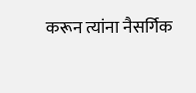करून त्यांना नैसर्गिक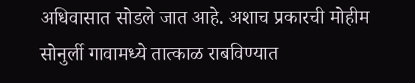अधिवासात सोडले जात आहे. अशाच प्रकारची मोहीम सोनुर्ली गावामध्ये तात्काळ राबविण्यात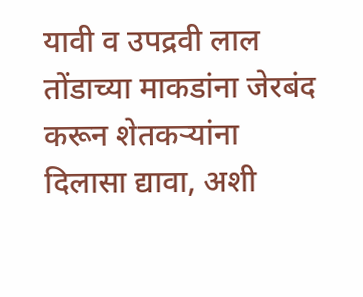यावी व उपद्रवी लाल तोंडाच्या माकडांना जेरबंद करून शेतकऱ्यांना दिलासा द्यावा, अशी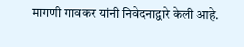मागणी गावकर यांनी निवेदनाद्वारे केली आहे.